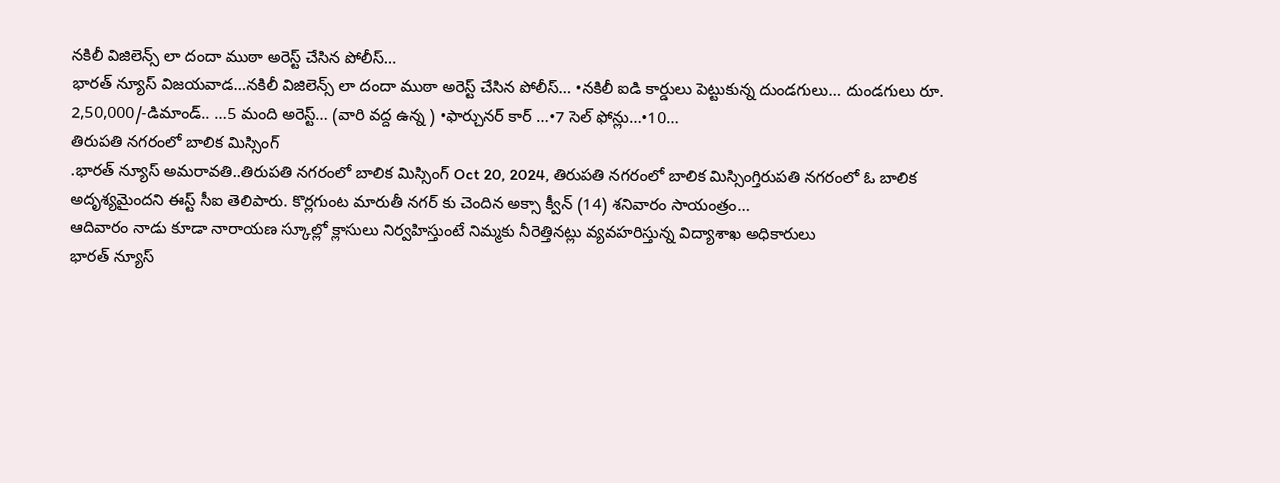నకిలీ విజిలెన్స్ లా దందా ముఠా అరెస్ట్ చేసిన పోలీస్…
భారత్ న్యూస్ విజయవాడ…నకిలీ విజిలెన్స్ లా దందా ముఠా అరెస్ట్ చేసిన పోలీస్… •నకిలీ ఐడి కార్డులు పెట్టుకున్న దుండగులు… దుండగులు రూ. 2,50,000/-డిమాండ్.. …5 మంది అరెస్ట్… (వారి వద్ద ఉన్న ) •ఫార్చునర్ కార్ …•7 సెల్ ఫోన్లు…•10…
తిరుపతి నగరంలో బాలిక మిస్సింగ్
.భారత్ న్యూస్ అమరావతి..తిరుపతి నగరంలో బాలిక మిస్సింగ్ Oct 20, 2024, తిరుపతి నగరంలో బాలిక మిస్సింగ్తిరుపతి నగరంలో ఓ బాలిక అదృశ్యమైందని ఈస్ట్ సీఐ తెలిపారు. కొర్లగుంట మారుతీ నగర్ కు చెందిన అక్సా క్వీన్ (14) శనివారం సాయంత్రం…
ఆదివారం నాడు కూడా నారాయణ స్కూల్లో క్లాసులు నిర్వహిస్తుంటే నిమ్మకు నీరెత్తినట్లు వ్యవహరిస్తున్న విద్యాశాఖ అధికారులు
భారత్ న్యూస్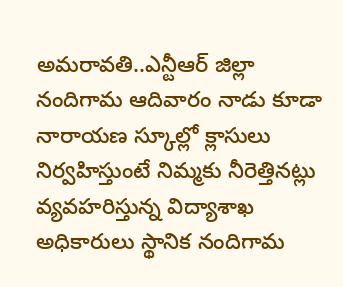అమరావతి..ఎన్టీఆర్ జిల్లా నందిగామ ఆదివారం నాడు కూడా నారాయణ స్కూల్లో క్లాసులు నిర్వహిస్తుంటే నిమ్మకు నీరెత్తినట్లు వ్యవహరిస్తున్న విద్యాశాఖ అధికారులు స్థానిక నందిగామ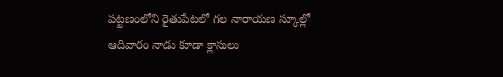పట్టణంలోని రైతుపేటలో గల నారాయణ స్కూల్లో ఆదివారం నాడు కూడా క్లాసులు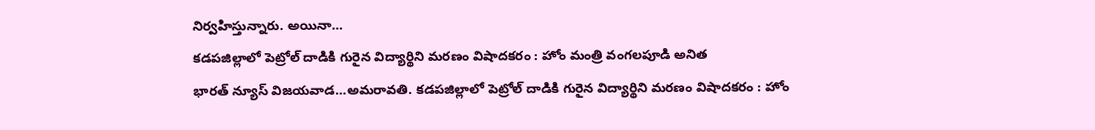నిర్వహిస్తున్నారు. అయినా…
కడపజిల్లాలో పెట్రోల్ దాడికి గురైన విద్యార్థిని మరణం విషాదకరం : హోం మంత్రి వంగలపూడి అనిత
భారత్ న్యూస్ విజయవాడ…అమరావతి. కడపజిల్లాలో పెట్రోల్ దాడికి గురైన విద్యార్థిని మరణం విషాదకరం : హోం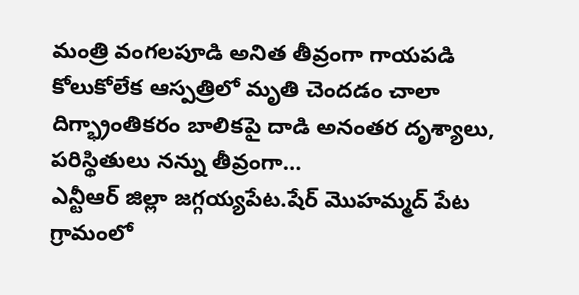మంత్రి వంగలపూడి అనిత తీవ్రంగా గాయపడి కోలుకోలేక ఆస్పత్రిలో మృతి చెందడం చాలా దిగ్భ్రాంతికరం బాలికపై దాడి అనంతర దృశ్యాలు, పరిస్థితులు నన్ను తీవ్రంగా…
ఎన్టీఆర్ జిల్లా జగ్గయ్యపేట.షేర్ మొహమ్మద్ పేట గ్రామంలో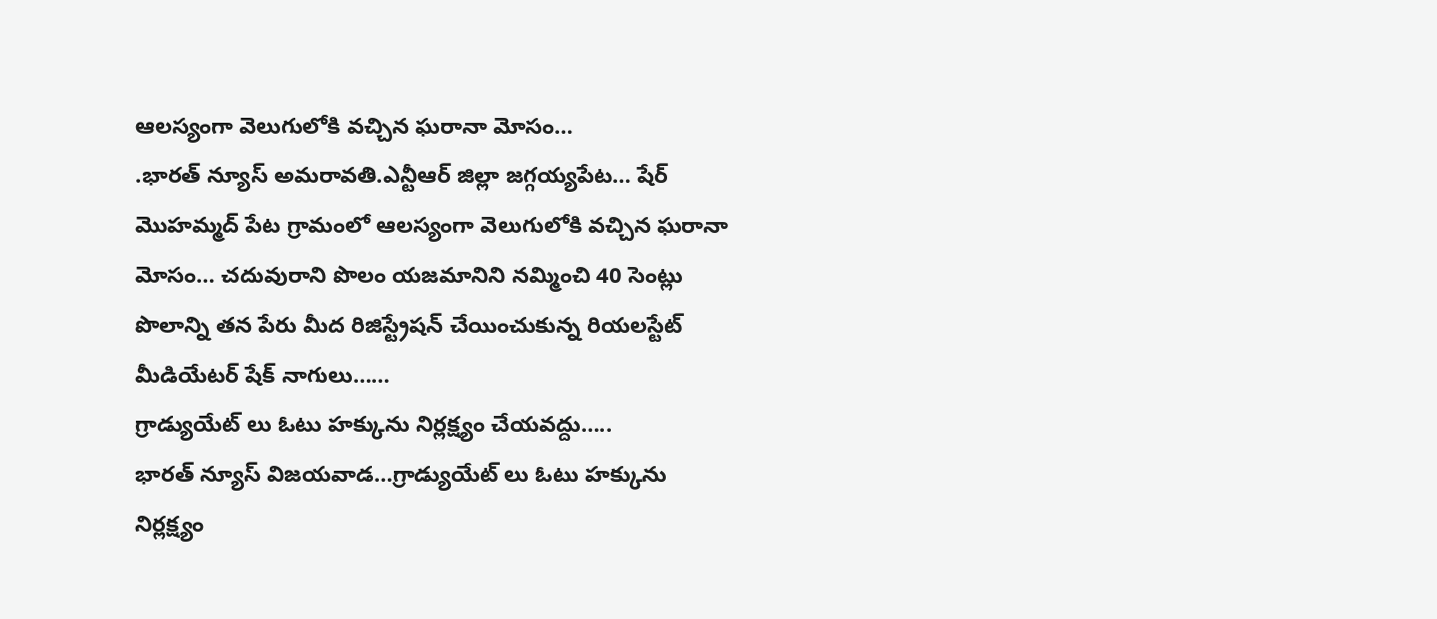ఆలస్యంగా వెలుగులోకి వచ్చిన ఘరానా మోసం…
.భారత్ న్యూస్ అమరావతి.ఎన్టీఆర్ జిల్లా జగ్గయ్యపేట… షేర్ మొహమ్మద్ పేట గ్రామంలో ఆలస్యంగా వెలుగులోకి వచ్చిన ఘరానా మోసం… చదువురాని పొలం యజమానిని నమ్మించి 40 సెంట్లు పొలాన్ని తన పేరు మీద రిజిస్ట్రేషన్ చేయించుకున్న రియలస్టేట్ మీడియేటర్ షేక్ నాగులు……
గ్రాడ్యుయేట్ లు ఓటు హక్కును నిర్లక్ష్యం చేయవద్దు…..
భారత్ న్యూస్ విజయవాడ…గ్రాడ్యుయేట్ లు ఓటు హక్కును నిర్లక్ష్యం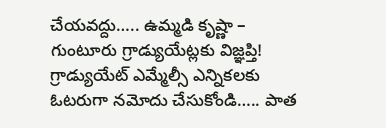చేయవద్దు….. ఉమ్మడి కృష్ణా – గుంటూరు గ్రాడ్యుయేట్లకు విజ్ఞప్తి! గ్రాడ్యుయేట్ ఎమ్మేల్సీ ఎన్నికలకు ఓటరుగా నమోదు చేసుకోండి….. పాత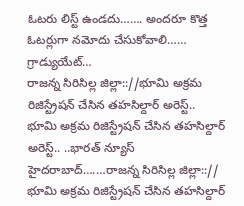ఓటరు లిస్ట్ ఉండదు……. అందరూ కొత్త ఓటర్లుగా నమోదు చేసుకోవాలి…… గ్రాడ్యుయేట్…
రాజన్న సిరిసిల్ల జిల్లా:://భూమి అక్రమ రిజిస్ట్రేషన్ చేసిన తహసిల్దార్ అరెస్ట్..
భూమి అక్రమ రిజిస్ట్రేషన్ చేసిన తహసిల్దార్ అరెస్ట్.. ..భారత్ న్యూస్ హైదరాబాద్….…రాజన్న సిరిసిల్ల జిల్లా::// భూమి అక్రమ రిజిస్ట్రేషన్ చేసిన తహసిల్దార్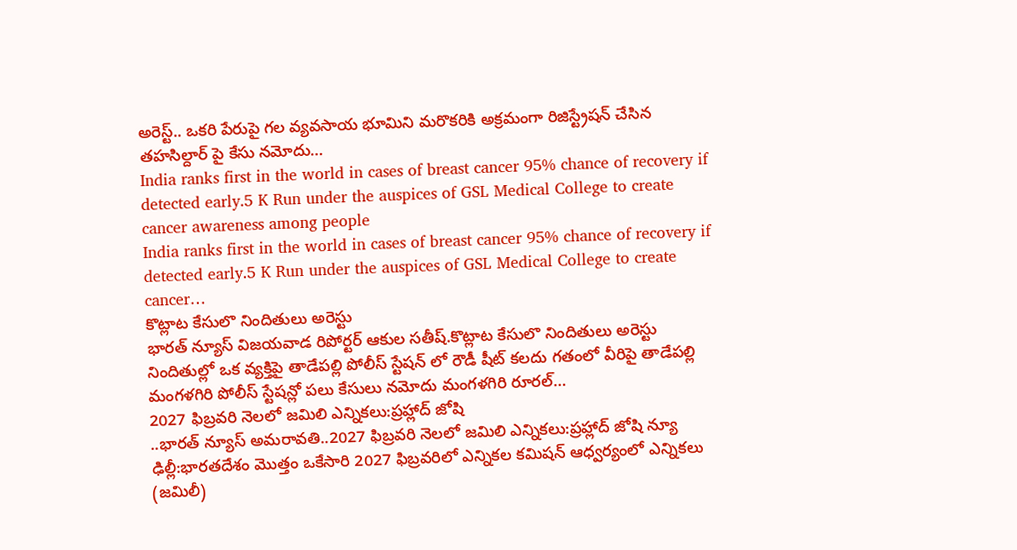అరెస్ట్.. ఒకరి పేరుపై గల వ్యవసాయ భూమిని మరొకరికి అక్రమంగా రిజిస్ట్రేషన్ చేసిన తహసిల్దార్ పై కేసు నమోదు…
India ranks first in the world in cases of breast cancer 95% chance of recovery if detected early.5 K Run under the auspices of GSL Medical College to create cancer awareness among people
India ranks first in the world in cases of breast cancer 95% chance of recovery if detected early.5 K Run under the auspices of GSL Medical College to create cancer…
కొట్లాట కేసులొ నిందితులు అరెస్టు
భారత్ న్యూస్ విజయవాడ రిపోర్టర్ ఆకుల సతీష్.కొట్లాట కేసులొ నిందితులు అరెస్టు నిందితుల్లో ఒక వ్యక్తిపై తాడేపల్లి పోలీస్ స్టేషన్ లో రౌడీ షీట్ కలదు గతంలో వీరిపై తాడేపల్లి మంగళగిరి పోలీస్ స్టేషన్లో పలు కేసులు నమోదు మంగళగిరి రూరల్…
2027 ఫిబ్రవరి నెలలో జమిలి ఎన్నికలు:ప్రహ్లాద్ జోషి
..భారత్ న్యూస్ అమరావతి..2027 ఫిబ్రవరి నెలలో జమిలి ఎన్నికలు:ప్రహ్లాద్ జోషి న్యూ ఢిల్లీ:భారతదేశం మొత్తం ఒకేసారి 2027 ఫిబ్రవరిలో ఎన్నికల కమిషన్ ఆధ్వర్యంలో ఎన్నికలు (జమిలీ)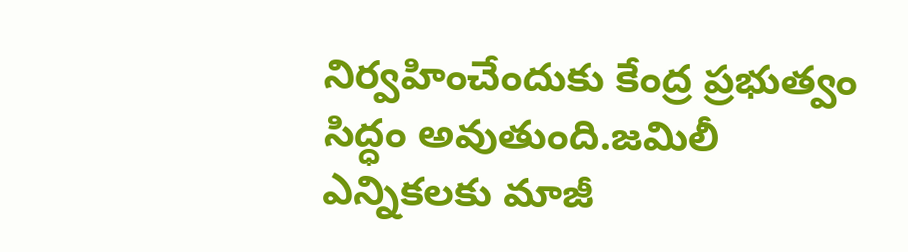నిర్వహించేందుకు కేంద్ర ప్రభుత్వం సిద్ధం అవుతుంది.జమిలీ ఎన్నికలకు మాజీ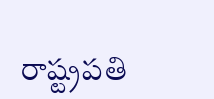రాష్ట్రపతి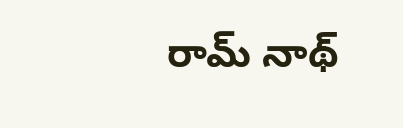రామ్ నాథ్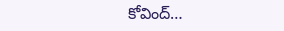కోవింద్…